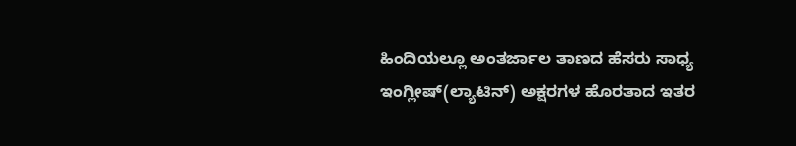ಹಿಂದಿಯಲ್ಲೂ ಅಂತರ್ಜಾಲ ತಾಣದ ಹೆಸರು ಸಾಧ್ಯ
ಇಂಗ್ಲೀಷ್(ಲ್ಯಾಟಿನ್) ಅಕ್ಷರಗಳ ಹೊರತಾದ ಇತರ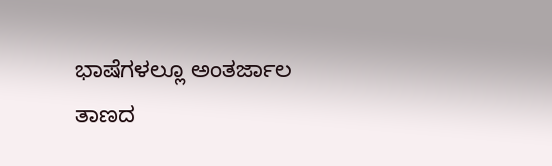ಭಾಷೆಗಳಲ್ಲೂ ಅಂತರ್ಜಾಲ ತಾಣದ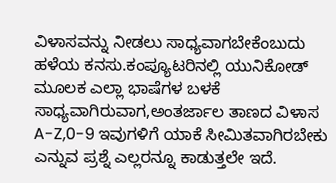ವಿಳಾಸವನ್ನು ನೀಡಲು ಸಾಧ್ಯವಾಗಬೇಕೆಂಬುದು ಹಳೆಯ ಕನಸು.ಕಂಪ್ಯೂಟರಿನಲ್ಲಿ ಯುನಿಕೋಡ್ ಮೂಲಕ ಎಲ್ಲಾ ಭಾಷೆಗಳ ಬಳಕೆ ಸಾಧ್ಯವಾಗಿರುವಾಗ,ಅಂತರ್ಜಾಲ ತಾಣದ ವಿಳಾಸ A-Z,0-9 ಇವುಗಳಿಗೆ ಯಾಕೆ ಸೀಮಿತವಾಗಿರಬೇಕು ಎನ್ನುವ ಪ್ರಶ್ನೆ ಎಲ್ಲರನ್ನೂ ಕಾಡುತ್ತಲೇ ಇದೆ.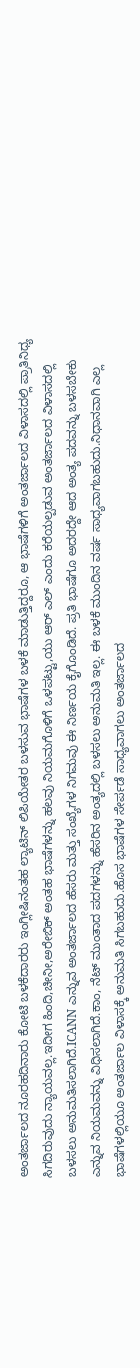ಅಂತರ್ಜಾಲದ ನೂರಹದಿನಾರು ಕೋಟಿ ಬಳಕೆದಾರರು ಇಂಗ್ಲೀಷಿನಂತಹ ಲ್ಯಾಟಿನ್ ಲಿಪಿಯೇತರ ಬಳಸುವ ಭಾಷೆಗಳ ಬಳಕೆ ಮಾಡುತ್ತಿದ್ದರೂ, ಆ ಭಾಷೆಗಳಿಗೆ ಅಂತರ್ಜಾಲದ ವಿಳಾಸದಲ್ಲಿ ಪ್ರಾತಿನಿಧ್ಯ ಸಿಗದಿರುವುದು ನ್ಯಾಯವಲ್ಲ.ಇದೀಗ ಹಿಂದಿ,ಚೀನೀ,ಅರೇಬಿಕ್ ಅಂತಹ ಭಾಷೆಗಳನ್ನು ಹಲವು ನಿಯಮಗೊಳಿಗೆ ಒಳಪಟ್ಟು,ಯು ಆರ್ ಎಲ್ ಎಂದು ಕರೆಯಲ್ಪಡುವ ಅಂತರ್ಜಾಲದ ವಿಳಾಸದಲ್ಲಿ ಬಳಸಲು ಅನುಮತಿಸಲಾಗಿದೆ.ICANN ಎನ್ನುವ ಅಂತರ್ಜಾಲದ ಹೆಸರು ಮತ್ತು ಸಂಖ್ಯೆಗಳ ನಿಗಮವು ಈ ನಿರ್ಣಯ ಕೈಗೊಂಡಿದೆ. ಪ್ರತಿ ಭಾಷೆಗೂ ಅದರದ್ದೇ ಆದ ಅಂತ್ಯ ಪದವನ್ನು ಬಳಸಬೇಕು ಎನ್ನುವ ನಿಯಮವನ್ನು ವಿಧಿಸಲಾಗಿದೆ.ಕಾಂ, ನೆಟ್ ಮುಂತಾದ ಪದಗಳನ್ನು ಹೆಸರಿನ ಅಂತ್ಯದಲ್ಲಿ ಬಳಸಲು ಅನುಮತಿ ಇಲ್ಲ. ಈ ಬಳಕೆ ಮುಂದಿನ ವರ್ಷ ಸಾಧ್ಯವಾಗಬಹುದು.ನಿಧಾನವಾಗಿ ಎಲ್ಲ ಭಾಷೆಗಳಲ್ಲಿಯೂ ಅಂತರ್ಜಾಲ ವಿಳಾಸಕ್ಕೆ ಅನುಮತಿ ಸಿಗಬಹುದು.ಹೊಸ ಭಾಷೆಗಳ ಸೇರ್ಪಡೆ ಸಾಧ್ಯವಾಗಲು ಅಂತರ್ಜಾಲದ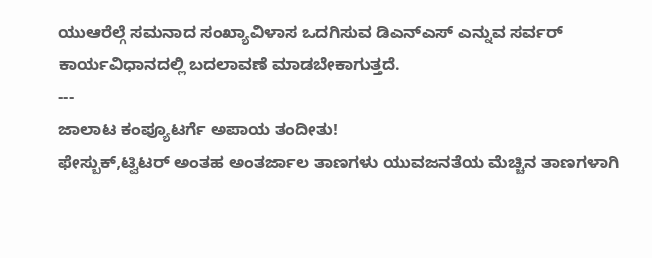ಯುಆರೆಲ್ಗೆ ಸಮನಾದ ಸಂಖ್ಯಾವಿಳಾಸ ಒದಗಿಸುವ ಡಿಎನ್ಎಸ್ ಎನ್ನುವ ಸರ್ವರ್ ಕಾರ್ಯವಿಧಾನದಲ್ಲಿ ಬದಲಾವಣೆ ಮಾಡಬೇಕಾಗುತ್ತದೆ.
---
ಜಾಲಾಟ ಕಂಪ್ಯೂಟರ್ಗೆ ಅಪಾಯ ತಂದೀತು!
ಫೇಸ್ಬುಕ್,ಟ್ವಿಟರ್ ಅಂತಹ ಅಂತರ್ಜಾಲ ತಾಣಗಳು ಯುವಜನತೆಯ ಮೆಚ್ಚಿನ ತಾಣಗಳಾಗಿ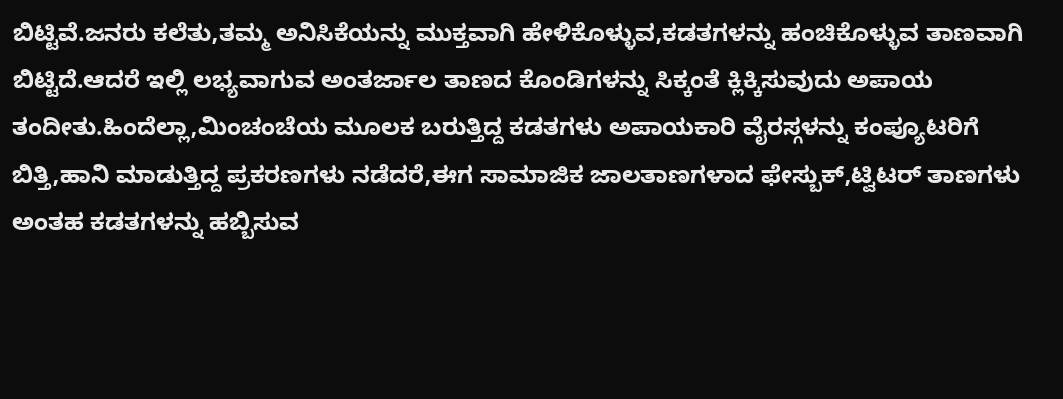ಬಿಟ್ಟಿವೆ.ಜನರು ಕಲೆತು,ತಮ್ಮ ಅನಿಸಿಕೆಯನ್ನು ಮುಕ್ತವಾಗಿ ಹೇಳಿಕೊಳ್ಳುವ,ಕಡತಗಳನ್ನು ಹಂಚಿಕೊಳ್ಳುವ ತಾಣವಾಗಿ ಬಿಟ್ಟಿದೆ.ಆದರೆ ಇಲ್ಲಿ ಲಭ್ಯವಾಗುವ ಅಂತರ್ಜಾಲ ತಾಣದ ಕೊಂಡಿಗಳನ್ನು ಸಿಕ್ಕಂತೆ ಕ್ಲಿಕ್ಕಿಸುವುದು ಅಪಾಯ ತಂದೀತು.ಹಿಂದೆಲ್ಲಾ,ಮಿಂಚಂಚೆಯ ಮೂಲಕ ಬರುತ್ತಿದ್ದ ಕಡತಗಳು ಅಪಾಯಕಾರಿ ವೈರಸ್ಗಳನ್ನು ಕಂಪ್ಯೂಟರಿಗೆ ಬಿತ್ತಿ,ಹಾನಿ ಮಾಡುತ್ತಿದ್ದ ಪ್ರಕರಣಗಳು ನಡೆದರೆ,ಈಗ ಸಾಮಾಜಿಕ ಜಾಲತಾಣಗಳಾದ ಫೇಸ್ಬುಕ್,ಟ್ವಿಟರ್ ತಾಣಗಳು ಅಂತಹ ಕಡತಗಳನ್ನು ಹಬ್ಬಿಸುವ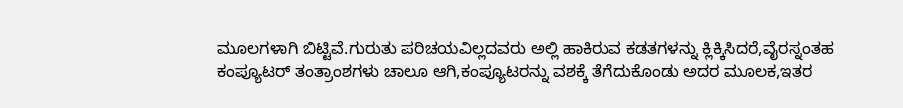ಮೂಲಗಳಾಗಿ ಬಿಟ್ಟಿವೆ.ಗುರುತು ಪರಿಚಯವಿಲ್ಲದವರು ಅಲ್ಲಿ ಹಾಕಿರುವ ಕಡತಗಳನ್ನು ಕ್ಲಿಕ್ಕಿಸಿದರೆ,ವೈರಸ್ನಂತಹ ಕಂಪ್ಯೂಟರ್ ತಂತ್ರಾಂಶಗಳು ಚಾಲೂ ಆಗಿ,ಕಂಪ್ಯೂಟರನ್ನು ವಶಕ್ಕೆ ತೆಗೆದುಕೊಂಡು ಅದರ ಮೂಲಕ,ಇತರ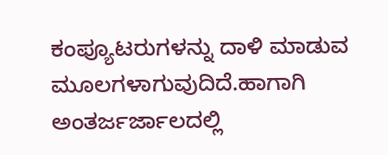ಕಂಪ್ಯೂಟರುಗಳನ್ನು ದಾಳಿ ಮಾಡುವ ಮೂಲಗಳಾಗುವುದಿದೆ.ಹಾಗಾಗಿ ಅಂತರ್ಜರ್ಜಾಲದಲ್ಲಿ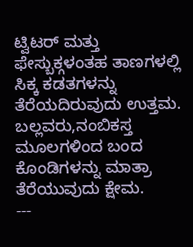ಟ್ವಿಟರ್ ಮತ್ತು ಫೇಸ್ಬುಕ್ಗಳಂತಹ ತಾಣಗಳಲ್ಲಿ ಸಿಕ್ಕ ಕಡತಗಳನ್ನು ತೆರೆಯದಿರುವುದು ಉತ್ತಮ. ಬಲ್ಲವರು,ನಂಬಿಕಸ್ತ ಮೂಲಗಳಿಂದ ಬಂದ ಕೊಂಡಿಗಳನ್ನು ಮಾತ್ರಾ ತೆರೆಯುವುದು ಕ್ಷೇಮ.
---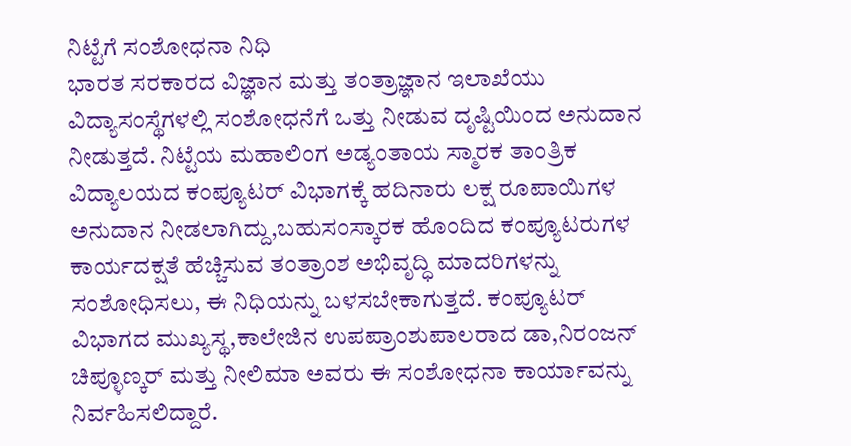ನಿಟ್ಟೆಗೆ ಸಂಶೋಧನಾ ನಿಧಿ
ಭಾರತ ಸರಕಾರದ ವಿಜ್ಞಾನ ಮತ್ತು ತಂತ್ರಾಜ್ಞಾನ ಇಲಾಖೆಯು ವಿದ್ಯಾಸಂಸ್ಥೆಗಳಲ್ಲಿ ಸಂಶೋಧನೆಗೆ ಒತ್ತು ನೀಡುವ ದೃಷ್ಟಿಯಿಂದ ಅನುದಾನ ನೀಡುತ್ತದೆ. ನಿಟ್ಟೆಯ ಮಹಾಲಿಂಗ ಅಡ್ಯಂತಾಯ ಸ್ಮಾರಕ ತಾಂತ್ರಿಕ ವಿದ್ಯಾಲಯದ ಕಂಪ್ಯೂಟರ್ ವಿಭಾಗಕ್ಕೆ ಹದಿನಾರು ಲಕ್ಷ ರೂಪಾಯಿಗಳ ಅನುದಾನ ನೀಡಲಾಗಿದ್ದು,ಬಹುಸಂಸ್ಕಾರಕ ಹೊಂದಿದ ಕಂಪ್ಯೂಟರುಗಳ ಕಾರ್ಯದಕ್ಷತೆ ಹೆಚ್ಚಿಸುವ ತಂತ್ರಾಂಶ ಅಭಿವೃದ್ಧಿ ಮಾದರಿಗಳನ್ನು ಸಂಶೋಧಿಸಲು, ಈ ನಿಧಿಯನ್ನು ಬಳಸಬೇಕಾಗುತ್ತದೆ. ಕಂಪ್ಯೂಟರ್ ವಿಭಾಗದ ಮುಖ್ಯಸ್ಥ,ಕಾಲೇಜಿನ ಉಪಪ್ರಾಂಶುಪಾಲರಾದ ಡಾ,ನಿರಂಜನ್ ಚಿಪ್ಳೂಣ್ಕರ್ ಮತ್ತು ನೀಲಿಮಾ ಅವರು ಈ ಸಂಶೋಧನಾ ಕಾರ್ಯಾವನ್ನು ನಿರ್ವಹಿಸಲಿದ್ದಾರೆ.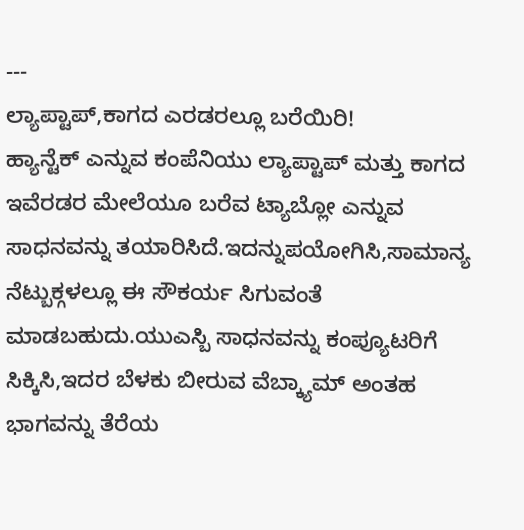---
ಲ್ಯಾಪ್ಟಾಪ್,ಕಾಗದ ಎರಡರಲ್ಲೂ ಬರೆಯಿರಿ!
ಹ್ಯಾನ್ಟೆಕ್ ಎನ್ನುವ ಕಂಪೆನಿಯು ಲ್ಯಾಪ್ಟಾಪ್ ಮತ್ತು ಕಾಗದ ಇವೆರಡರ ಮೇಲೆಯೂ ಬರೆವ ಟ್ಯಾಬ್ಲೋ ಎನ್ನುವ ಸಾಧನವನ್ನು ತಯಾರಿಸಿದೆ.ಇದನ್ನುಪಯೋಗಿಸಿ,ಸಾಮಾನ್ಯ ನೆಟ್ಬುಕ್ಗಳಲ್ಲೂ ಈ ಸೌಕರ್ಯ ಸಿಗುವಂತೆ ಮಾಡಬಹುದು.ಯುಎಸ್ಬಿ ಸಾಧನವನ್ನು ಕಂಪ್ಯೂಟರಿಗೆ ಸಿಕ್ಕಿಸಿ,ಇದರ ಬೆಳಕು ಬೀರುವ ವೆಬ್ಕ್ಯಾಮ್ ಅಂತಹ ಭಾಗವನ್ನು ತೆರೆಯ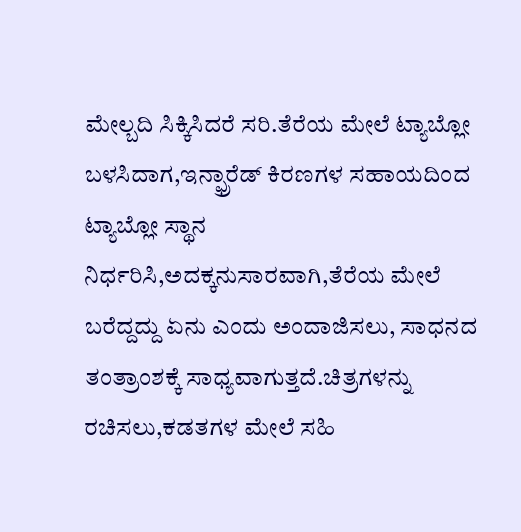ಮೇಲ್ಬದಿ ಸಿಕ್ಕಿಸಿದರೆ ಸರಿ.ತೆರೆಯ ಮೇಲೆ ಟ್ಯಾಬ್ಲೋ ಬಳಸಿದಾಗ,ಇನ್ಫ್ರಾರೆಡ್ ಕಿರಣಗಳ ಸಹಾಯದಿಂದ ಟ್ಯಾಬ್ಲೋ ಸ್ಥಾನ ನಿರ್ಧರಿಸಿ,ಅದಕ್ಕನುಸಾರವಾಗಿ,ತೆರೆಯ ಮೇಲೆ ಬರೆದ್ದದ್ದು ಏನು ಎಂದು ಅಂದಾಜಿಸಲು, ಸಾಧನದ ತಂತ್ರಾಂಶಕ್ಕೆ ಸಾಧ್ಯವಾಗುತ್ತದೆ.ಚಿತ್ರಗಳನ್ನು ರಚಿಸಲು,ಕಡತಗಳ ಮೇಲೆ ಸಹಿ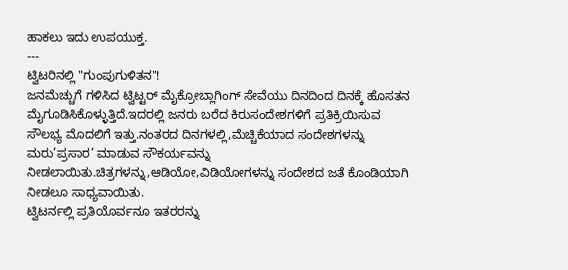ಹಾಕಲು ಇದು ಉಪಯುಕ್ತ.
---
ಟ್ವಿಟರಿನಲ್ಲಿ "ಗುಂಪುಗುಳಿತನ"!
ಜನಮೆಚ್ಚುಗೆ ಗಳಿಸಿದ ಟ್ವಿಟ್ಟರ್ ಮೈಕ್ರೋಬ್ಲಾಗಿಂಗ್ ಸೇವೆಯು ದಿನದಿಂದ ದಿನಕ್ಕೆ ಹೊಸತನ ಮೈಗೂಡಿಸಿಕೊಳ್ಳುತ್ತಿದೆ.ಇದರಲ್ಲಿ ಜನರು ಬರೆದ ಕಿರುಸಂದೇಶಗಳಿಗೆ ಪ್ರತಿಕ್ರಿಯಿಸುವ ಸೌಲಭ್ಯ ಮೊದಲಿಗೆ ಇತ್ತು.ನಂತರದ ದಿನಗಳಲ್ಲಿ,ಮೆಚ್ಚಿಕೆಯಾದ ಸಂದೇಶಗಳನ್ನು ಮರು’ಪ್ರಸಾರ’ ಮಾಡುವ ಸೌಕರ್ಯವನ್ನು ನೀಡಲಾಯಿತು.ಚಿತ್ರಗಳನ್ನು,ಆಡಿಯೋ,ವಿಡಿಯೋಗಳನ್ನು ಸಂದೇಶದ ಜತೆ ಕೊಂಡಿಯಾಗಿ ನೀಡಲೂ ಸಾಧ್ಯವಾಯಿತು.
ಟ್ವಿಟರ್ನಲ್ಲಿ ಪ್ರತಿಯೊರ್ವನೂ ಇತರರನ್ನು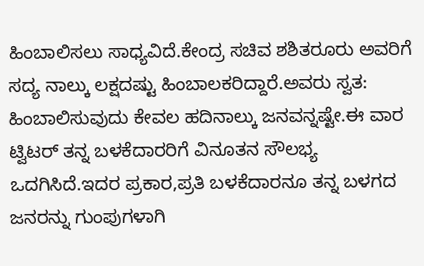ಹಿಂಬಾಲಿಸಲು ಸಾಧ್ಯವಿದೆ.ಕೇಂದ್ರ ಸಚಿವ ಶಶಿತರೂರು ಅವರಿಗೆ ಸದ್ಯ ನಾಲ್ಕು ಲಕ್ಷದಷ್ಟು ಹಿಂಬಾಲಕರಿದ್ದಾರೆ.ಅವರು ಸ್ವತ: ಹಿಂಬಾಲಿಸುವುದು ಕೇವಲ ಹದಿನಾಲ್ಕು ಜನವನ್ನಷ್ಟೇ.ಈ ವಾರ ಟ್ವಿಟರ್ ತನ್ನ ಬಳಕೆದಾರರಿಗೆ ವಿನೂತನ ಸೌಲಭ್ಯ ಒದಗಿಸಿದೆ.ಇದರ ಪ್ರಕಾರ,ಪ್ರತಿ ಬಳಕೆದಾರನೂ ತನ್ನ ಬಳಗದ ಜನರನ್ನು ಗುಂಪುಗಳಾಗಿ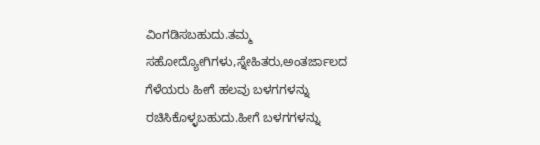ವಿಂಗಡಿಸಬಹುದು.ತಮ್ಮ ಸಹೋದ್ಯೋಗಿಗಳು,ಸ್ನೇಹಿತರು,ಅಂತರ್ಜಾಲದ ಗೆಳೆಯರು ಹೀಗೆ ಹಲವು ಬಳಗಗಳನ್ನು ರಚಿಸಿಕೊಳ್ಳಬಹುದು.ಹೀಗೆ ಬಳಗಗಳನ್ನು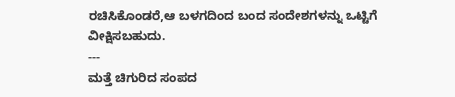ರಚಿಸಿಕೊಂಡರೆ,ಆ ಬಳಗದಿಂದ ಬಂದ ಸಂದೇಶಗಳನ್ನು ಒಟ್ಟಿಗೆ ವೀಕ್ಷಿಸಬಹುದು.
---
ಮತ್ತೆ ಚಿಗುರಿದ ಸಂಪದ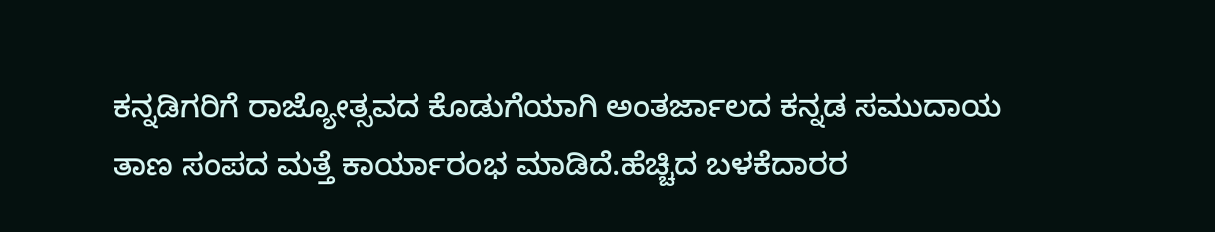ಕನ್ನಡಿಗರಿಗೆ ರಾಜ್ಯೋತ್ಸವದ ಕೊಡುಗೆಯಾಗಿ ಅಂತರ್ಜಾಲದ ಕನ್ನಡ ಸಮುದಾಯ ತಾಣ ಸಂಪದ ಮತ್ತೆ ಕಾರ್ಯಾರಂಭ ಮಾಡಿದೆ.ಹೆಚ್ಚಿದ ಬಳಕೆದಾರರ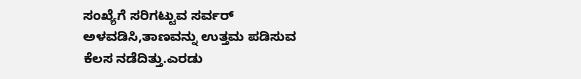ಸಂಖ್ಯೆಗೆ ಸರಿಗಟ್ಟುವ ಸರ್ವರ್ ಅಳವಡಿಸಿ,ತಾಣವನ್ನು ಉತ್ತಮ ಪಡಿಸುವ ಕೆಲಸ ನಡೆದಿತ್ತು.ಎರಡು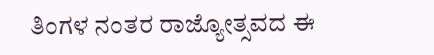ತಿಂಗಳ ನಂತರ ರಾಜ್ಯೋತ್ಸವದ ಈ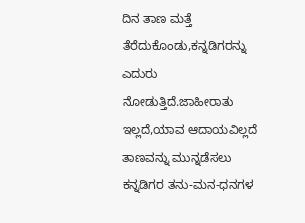ದಿನ ತಾಣ ಮತ್ತೆ ತೆರೆದುಕೊಂಡು,ಕನ್ನಡಿಗರನ್ನು ಎದುರು ನೋಡುತ್ತಿದೆ.ಜಾಹೀರಾತು ಇಲ್ಲದೆ,ಯಾವ ಆದಾಯವಿಲ್ಲದೆ ತಾಣವನ್ನು ಮುನ್ನಡೆಸಲು ಕನ್ನಡಿಗರ ತನು-ಮನ-ಧನಗಳ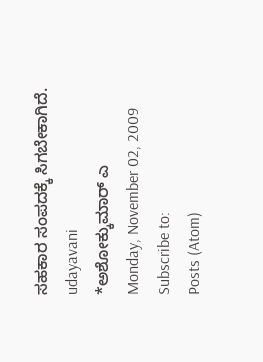ಸಹಕಾರ ಸಂಪದಕ್ಕೆ ಸಿಗಬೇಕಾಗಿದೆ.
udayavani
*ಅಶೋಕ್ಕುಮಾರ್ ಎ
Monday, November 02, 2009
Subscribe to:
Posts (Atom)